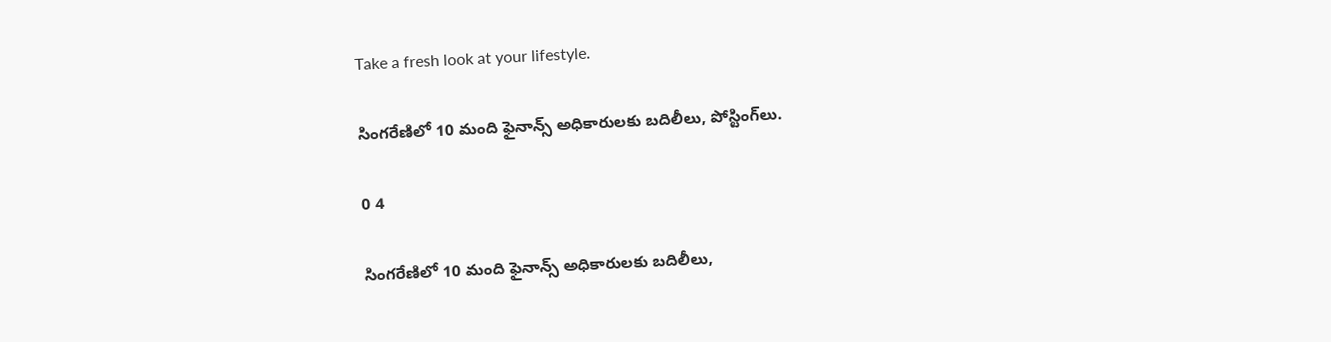Take a fresh look at your lifestyle.

సింగరేణిలో 10 మంది ఫైనాన్స్‌ అధికారులకు బదిలీలు, పోస్టింగ్‌లు.

0 4

సింగరేణిలో 10 మంది ఫైనాన్స్‌ అధికారులకు బదిలీలు,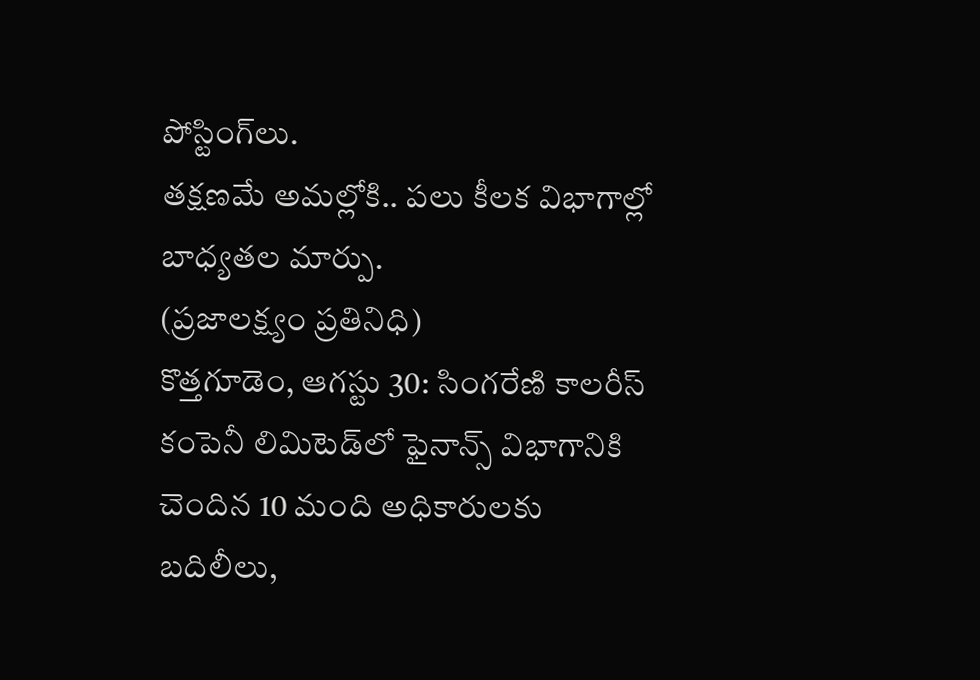పోస్టింగ్‌లు.
తక్షణమే అమల్లోకి.. పలు కీలక విభాగాల్లో బాధ్యతల మార్పు.
(ప్రజాలక్ష్యం ప్రతినిధి)
కొత్తగూడెం, ఆగస్టు 30: సింగరేణి కాలరీస్‌ కంపెనీ లిమిటెడ్‌లో ఫైనాన్స్‌ విభాగానికి చెందిన 10 మంది అధికారులకు బదిలీలు,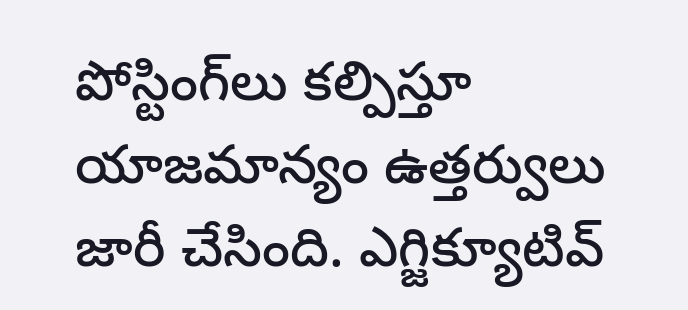పోస్టింగ్‌లు కల్పిస్తూ యాజమాన్యం ఉత్తర్వులు జారీ చేసింది. ఎగ్జిక్యూటివ్‌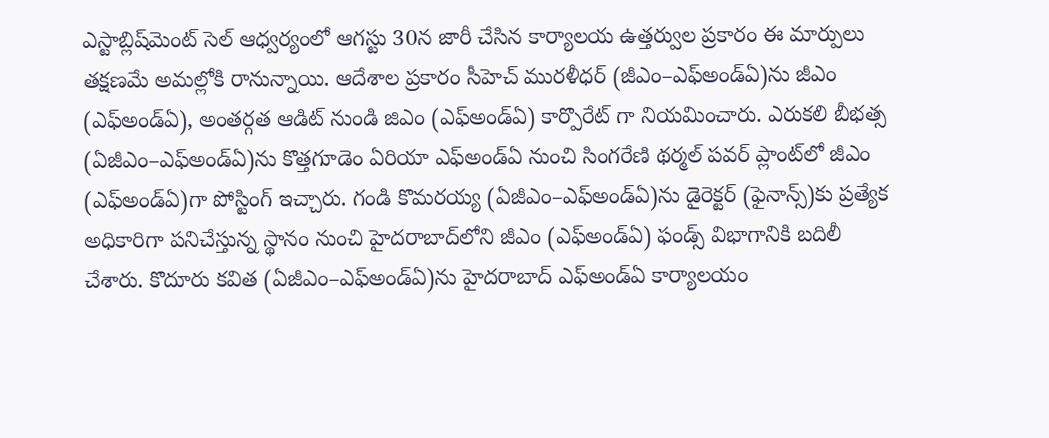ఎస్టాబ్లిష్‌మెంట్‌ సెల్‌ ఆధ్వర్యంలో ఆగస్టు 30న జారీ చేసిన కార్యాలయ ఉత్తర్వుల ప్రకారం ఈ మార్పులు తక్షణమే అమల్లోకి రానున్నాయి. ఆదేశాల ప్రకారం సీహెచ్‌ మురళీధర్‌ (జీఎం–ఎఫ్‌అండ్‌ఏ)ను జీఎం (ఎఫ్‌అండ్‌ఏ), అంతర్గత ఆడిట్ నుండి జిఎం (ఎఫ్అండ్ఏ) కార్పొరేట్ గా నియమించారు. ఎరుకలి బీభత్స (ఏజీఎం–ఎఫ్‌అండ్‌ఏ)ను కొత్తగూడెం ఏరియా ఎఫ్‌అండ్‌ఏ నుంచి సింగరేణి థర్మల్‌ పవర్‌ ప్లాంట్‌లో జీఎం (ఎఫ్‌అండ్‌ఏ)గా పోస్టింగ్‌ ఇచ్చారు. గండి కొమరయ్య (ఏజీఎం–ఎఫ్‌అండ్‌ఏ)ను డైరెక్టర్‌ (ఫైనాన్స్‌)కు ప్రత్యేక అధికారిగా పనిచేస్తున్న స్థానం నుంచి హైదరాబాద్‌లోని జీఎం (ఎఫ్‌అండ్‌ఏ) ఫండ్స్‌ విభాగానికి బదిలీ చేశారు. కొదూరు కవిత (ఏజీఎం–ఎఫ్‌అండ్‌ఏ)ను హైదరాబాద్‌ ఎఫ్‌అండ్‌ఏ కార్యాలయం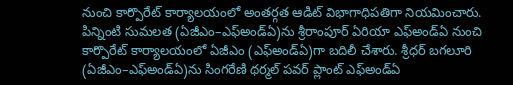నుంచి కార్పొరేట్‌ కార్యాలయంలో అంతర్గత ఆడిట్‌ విభాగాధిపతిగా నియమించారు. పిన్నింటి సుమలత (ఏజీఎం–ఎఫ్‌అండ్‌ఏ)ను శ్రీరాంపూర్‌ ఏరియా ఎఫ్‌అండ్‌ఏ నుంచి కార్పొరేట్‌ కార్యాలయంలో ఏజీఎం (ఎఫ్‌అండ్‌ఏ)గా బదిలీ చేశారు. శ్రీధర్‌ బగలూరి (ఏజీఎం–ఎఫ్‌అండ్‌ఏ)ను సింగరేణి థర్మల్‌ పవర్‌ ప్లాంట్‌ ఎఫ్‌అండ్‌ఏ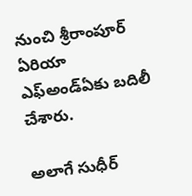నుంచి శ్రీరాంపూర్‌ ఏరియా ఎఫ్‌అండ్‌ఏకు బదిలీ చేశారు.

అలాగే సుధీర్‌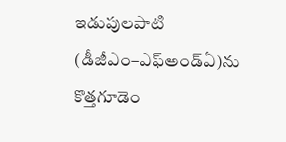ఇడుపులపాటి (డీజీఎం–ఎఫ్‌అండ్‌ఏ)ను కొత్తగూడెం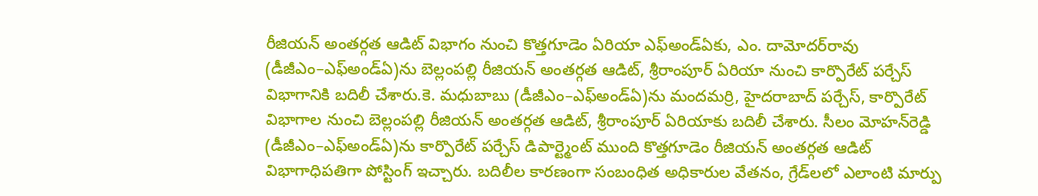రీజియన్‌ అంతర్గత ఆడిట్‌ విభాగం నుంచి కొత్తగూడెం ఏరియా ఎఫ్‌అండ్‌ఏకు, ఎం. దామోదర్‌రావు (డీజీఎం–ఎఫ్‌అండ్‌ఏ)ను బెల్లంపల్లి రీజియన్‌ అంతర్గత ఆడిట్‌, శ్రీరాంపూర్‌ ఏరియా నుంచి కార్పొరేట్‌ పర్చేస్‌ విభాగానికి బదిలీ చేశారు.కె. మధుబాబు (డీజీఎం–ఎఫ్‌అండ్‌ఏ)ను మందమర్రి, హైదరాబాద్‌ పర్చేస్‌, కార్పొరేట్‌ విభాగాల నుంచి బెల్లంపల్లి రీజియన్‌ అంతర్గత ఆడిట్‌, శ్రీరాంపూర్‌ ఏరియాకు బదిలీ చేశారు. సీలం మోహన్‌రెడ్డి (డీజీఎం–ఎఫ్‌అండ్‌ఏ)ను కార్పొరేట్ పర్చేస్ డిపార్ట్మెంట్ ముంది కొత్తగూడెం రీజియన్‌ అంతర్గత ఆడిట్‌ విభాగాధిపతిగా పోస్టింగ్‌ ఇచ్చారు. బదిలీల కారణంగా సంబంధిత అధికారుల వేతనం, గ్రేడ్‌లలో ఎలాంటి మార్పు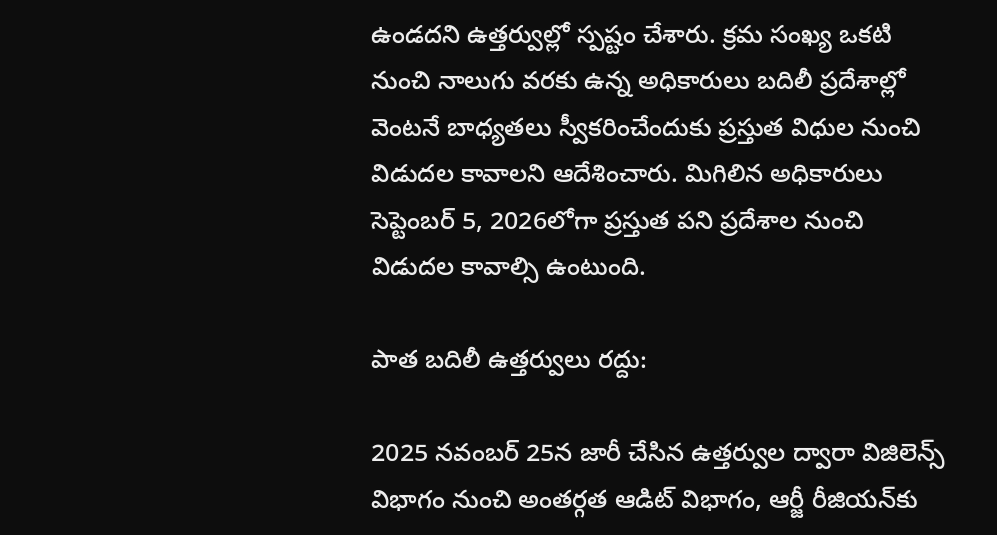ఉండదని ఉత్తర్వుల్లో స్పష్టం చేశారు. క్రమ సంఖ్య ఒకటి నుంచి నాలుగు వరకు ఉన్న అధికారులు బదిలీ ప్రదేశాల్లో వెంటనే బాధ్యతలు స్వీకరించేందుకు ప్రస్తుత విధుల నుంచి విడుదల కావాలని ఆదేశించారు. మిగిలిన అధికారులు సెప్టెంబర్‌ 5, 2026లోగా ప్రస్తుత పని ప్రదేశాల నుంచి విడుదల కావాల్సి ఉంటుంది.

పాత బదిలీ ఉత్తర్వులు రద్దు:

2025 నవంబర్‌ 25న జారీ చేసిన ఉత్తర్వుల ద్వారా విజిలెన్స్‌ విభాగం నుంచి అంతర్గత ఆడిట్‌ విభాగం, ఆర్జీ రీజియన్‌కు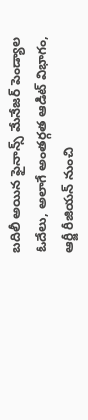బదిలీ అయిన ఫైనాన్స్‌ మేనేజర్‌ పెండ్యాల ఓదేలు, అలాగే అంతర్గత ఆడిట్‌ విభాగం, ఆర్జీ రీజియన్‌ నుంచి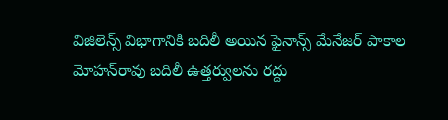విజిలెన్స్‌ విభాగానికి బదిలీ అయిన ఫైనాన్స్‌ మేనేజర్‌ పాకాల మోహన్‌రావు బదిలీ ఉత్తర్వులను రద్దు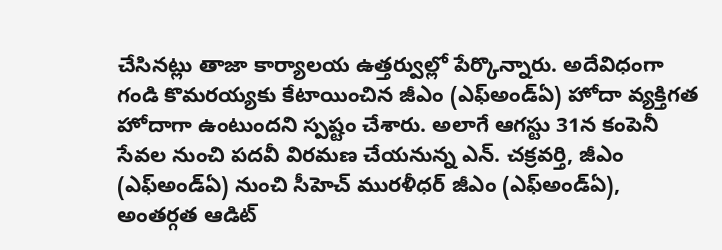చేసినట్లు తాజా కార్యాలయ ఉత్తర్వుల్లో పేర్కొన్నారు. అదేవిధంగా గండి కొమరయ్యకు కేటాయించిన జీఎం (ఎఫ్‌అండ్‌ఏ) హోదా వ్యక్తిగత హోదాగా ఉంటుందని స్పష్టం చేశారు. అలాగే ఆగస్టు 31న కంపెనీ సేవల నుంచి పదవీ విరమణ చేయనున్న ఎన్‌. చక్రవర్తి, జీఎం (ఎఫ్‌అండ్‌ఏ) నుంచి సీహెచ్‌ మురళీధర్‌ జీఎం (ఎఫ్‌అండ్‌ఏ), అంతర్గత ఆడిట్‌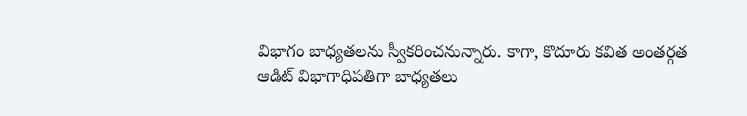విభాగం బాధ్యతలను స్వీకరించనున్నారు. కాగా, కొదూరు కవిత అంతర్గత ఆడిట్‌ విభాగాధిపతిగా బాధ్యతలు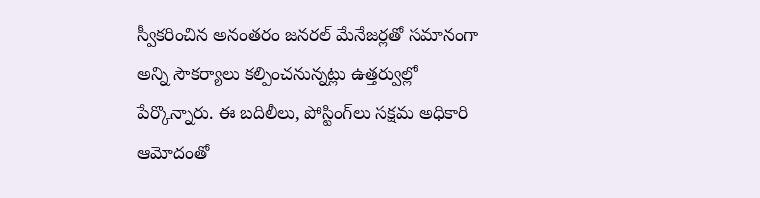స్వీకరించిన అనంతరం జనరల్‌ మేనేజర్లతో సమానంగా అన్ని సౌకర్యాలు కల్పించనున్నట్లు ఉత్తర్వుల్లో పేర్కొన్నారు. ఈ బదిలీలు, పోస్టింగ్‌లు సక్షమ అధికారి ఆమోదంతో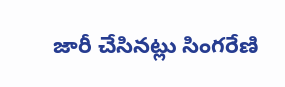జారీ చేసినట్లు సింగరేణి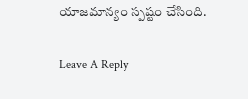యాజమాన్యం స్పష్టం చేసింది.

Leave A Reply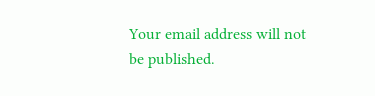Your email address will not be published.